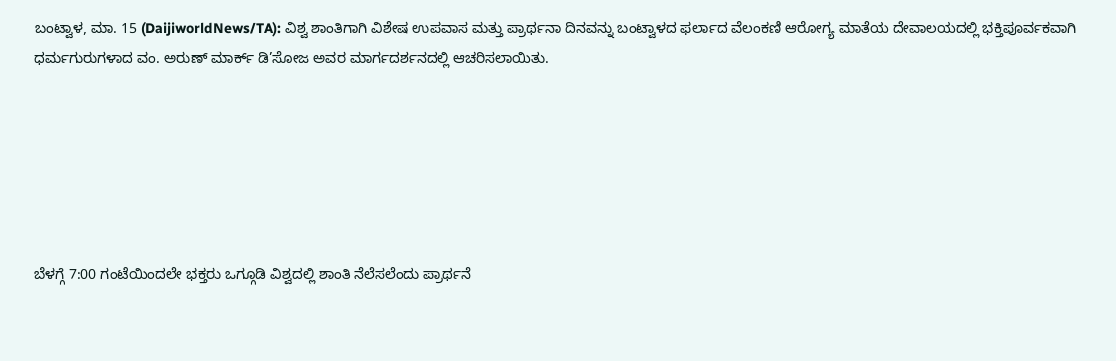ಬಂಟ್ವಾಳ, ಮಾ. 15 (DaijiworldNews/TA): ವಿಶ್ವ ಶಾಂತಿಗಾಗಿ ವಿಶೇಷ ಉಪವಾಸ ಮತ್ತು ಪ್ರಾರ್ಥನಾ ದಿನವನ್ನು ಬಂಟ್ವಾಳದ ಫರ್ಲಾದ ವೆಲಂಕಣಿ ಆರೋಗ್ಯ ಮಾತೆಯ ದೇವಾಲಯದಲ್ಲಿ ಭಕ್ತಿಪೂರ್ವಕವಾಗಿ ಧರ್ಮಗುರುಗಳಾದ ವಂ. ಅರುಣ್ ಮಾರ್ಕ್ ಡಿ’ಸೋಜ ಅವರ ಮಾರ್ಗದರ್ಶನದಲ್ಲಿ ಆಚರಿಸಲಾಯಿತು.






ಬೆಳಗ್ಗೆ 7:00 ಗಂಟೆಯಿಂದಲೇ ಭಕ್ತರು ಒಗ್ಗೂಡಿ ವಿಶ್ವದಲ್ಲಿ ಶಾಂತಿ ನೆಲೆಸಲೆಂದು ಪ್ರಾರ್ಥನೆ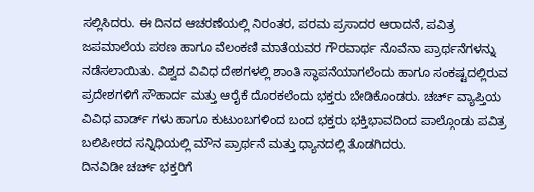ಸಲ್ಲಿಸಿದರು. ಈ ದಿನದ ಆಚರಣೆಯಲ್ಲಿ ನಿರಂತರ, ಪರಮ ಪ್ರಸಾದರ ಆರಾದನೆ, ಪವಿತ್ರ ಜಪಮಾಲೆಯ ಪಠಣ ಹಾಗೂ ವೆಲಂಕಣಿ ಮಾತೆಯವರ ಗೌರವಾರ್ಥ ನೊವೆನಾ ಪ್ರಾರ್ಥನೆಗಳನ್ನು ನಡೆಸಲಾಯಿತು. ವಿಶ್ವದ ವಿವಿಧ ದೇಶಗಳಲ್ಲಿ ಶಾಂತಿ ಸ್ಥಾಪನೆಯಾಗಲೆಂದು ಹಾಗೂ ಸಂಕಷ್ಟದಲ್ಲಿರುವ ಪ್ರದೇಶಗಳಿಗೆ ಸೌಹಾರ್ದ ಮತ್ತು ಆರೈಕೆ ದೊರಕಲೆಂದು ಭಕ್ತರು ಬೇಡಿಕೊಂಡರು. ಚರ್ಚ್ ವ್ಯಾಪ್ತಿಯ ವಿವಿಧ ವಾರ್ಡ್ ಗಳು ಹಾಗೂ ಕುಟುಂಬಗಳಿಂದ ಬಂದ ಭಕ್ತರು ಭಕ್ತಿಭಾವದಿಂದ ಪಾಲ್ಗೊಂಡು ಪವಿತ್ರ ಬಲಿಪೀಠದ ಸನ್ನಿಧಿಯಲ್ಲಿ ಮೌನ ಪ್ರಾರ್ಥನೆ ಮತ್ತು ಧ್ಯಾನದಲ್ಲಿ ತೊಡಗಿದರು.
ದಿನವಿಡೀ ಚರ್ಚ್ ಭಕ್ತರಿಗೆ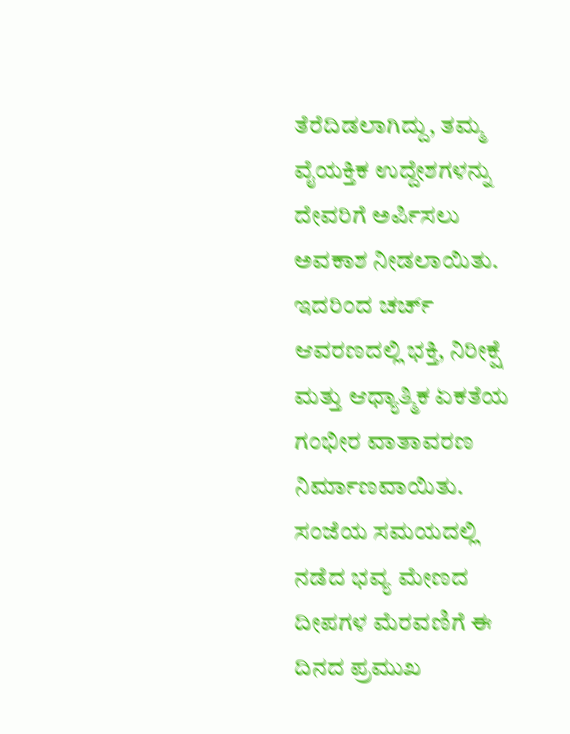ತೆರೆದಿಡಲಾಗಿದ್ದು, ತಮ್ಮ ವೈಯಕ್ತಿಕ ಉದ್ದೇಶಗಳನ್ನು ದೇವರಿಗೆ ಅರ್ಪಿಸಲು ಅವಕಾಶ ನೀಡಲಾಯಿತು. ಇದರಿಂದ ಚರ್ಚ್ ಆವರಣದಲ್ಲಿ ಭಕ್ತಿ, ನಿರೀಕ್ಷೆ ಮತ್ತು ಆಧ್ಯಾತ್ಮಿಕ ಏಕತೆಯ ಗಂಭೀರ ವಾತಾವರಣ ನಿರ್ಮಾಣವಾಯಿತು. ಸಂಜೆಯ ಸಮಯದಲ್ಲಿ ನಡೆದ ಭವ್ಯ ಮೇಣದ ದೀಪಗಳ ಮೆರವಣಿಗೆ ಈ ದಿನದ ಪ್ರಮುಖ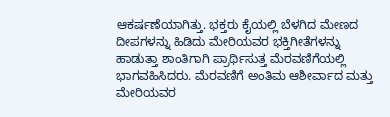ಆಕರ್ಷಣೆಯಾಗಿತ್ತು. ಭಕ್ತರು ಕೈಯಲ್ಲಿ ಬೆಳಗಿದ ಮೇಣದ ದೀಪಗಳನ್ನು ಹಿಡಿದು ಮೇರಿಯವರ ಭಕ್ತಿಗೀತೆಗಳನ್ನು ಹಾಡುತ್ತಾ ಶಾಂತಿಗಾಗಿ ಪ್ರಾರ್ಥಿಸುತ್ತ ಮೆರವಣಿಗೆಯಲ್ಲಿ ಭಾಗವಹಿಸಿದರು. ಮೆರವಣಿಗೆ ಅಂತಿಮ ಆಶೀರ್ವಾದ ಮತ್ತು ಮೇರಿಯವರ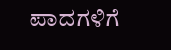ಪಾದಗಳಿಗೆ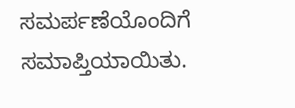ಸಮರ್ಪಣೆಯೊಂದಿಗೆ ಸಮಾಪ್ತಿಯಾಯಿತು.